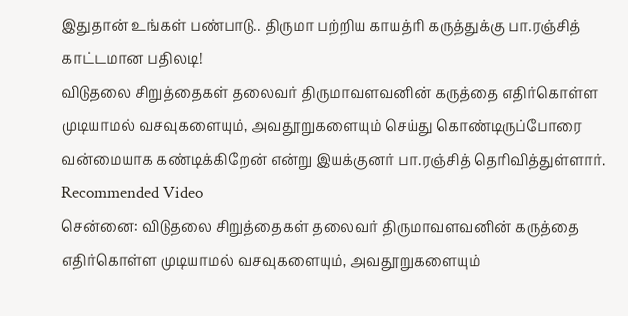இதுதான் உங்கள் பண்பாடு.. திருமா பற்றிய காயத்ரி கருத்துக்கு பா.ரஞ்சித் காட்டமான பதிலடி!
விடுதலை சிறுத்தைகள் தலைவர் திருமாவளவனின் கருத்தை எதிர்கொள்ள முடியாமல் வசவுகளையும், அவதூறுகளையும் செய்து கொண்டிருப்போரை வன்மையாக கண்டிக்கிறேன் என்று இயக்குனர் பா.ரஞ்சித் தெரிவித்துள்ளார்.
Recommended Video
சென்னை: விடுதலை சிறுத்தைகள் தலைவர் திருமாவளவனின் கருத்தை எதிர்கொள்ள முடியாமல் வசவுகளையும், அவதூறுகளையும்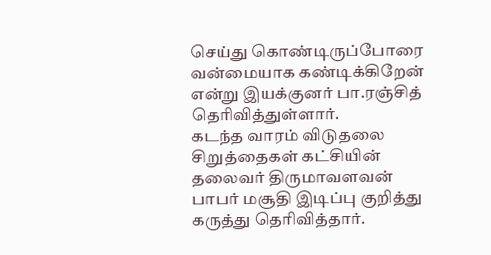செய்து கொண்டிருப்போரை வன்மையாக கண்டிக்கிறேன் என்று இயக்குனர் பா.ரஞ்சித் தெரிவித்துள்ளார்.
கடந்த வாரம் விடுதலை சிறுத்தைகள் கட்சியின் தலைவர் திருமாவளவன் பாபர் மசூதி இடிப்பு குறித்து கருத்து தெரிவித்தார்.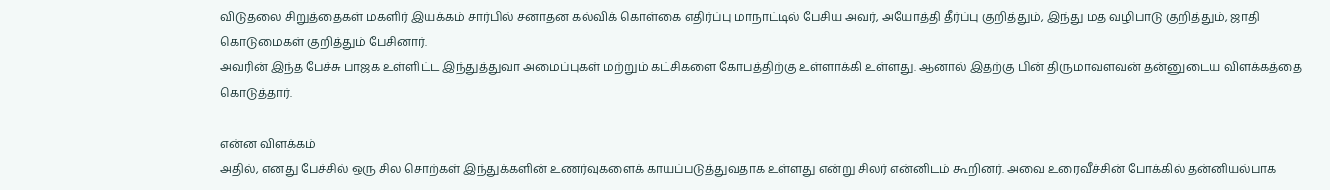விடுதலை சிறுத்தைகள் மகளிர் இயக்கம் சார்பில் சனாதன கல்விக் கொள்கை எதிர்ப்பு மாநாட்டில் பேசிய அவர், அயோத்தி தீர்ப்பு குறித்தும், இந்து மத வழிபாடு குறித்தும், ஜாதி கொடுமைகள் குறித்தும் பேசினார்.
அவரின் இந்த பேச்சு பாஜக உள்ளிட்ட இந்துத்துவா அமைப்புகள் மற்றும் கட்சிகளை கோபத்திற்கு உள்ளாக்கி உள்ளது. ஆனால் இதற்கு பின் திருமாவளவன் தன்னுடைய விளக்கத்தை கொடுத்தார்.

என்ன விளக்கம்
அதில், எனது பேச்சில் ஒரு சில சொற்கள் இந்துக்களின் உணர்வுகளைக் காயப்படுத்துவதாக உள்ளது என்று சிலர் என்னிடம் கூறினர். அவை உரைவீச்சின் போக்கில் தன்னியல்பாக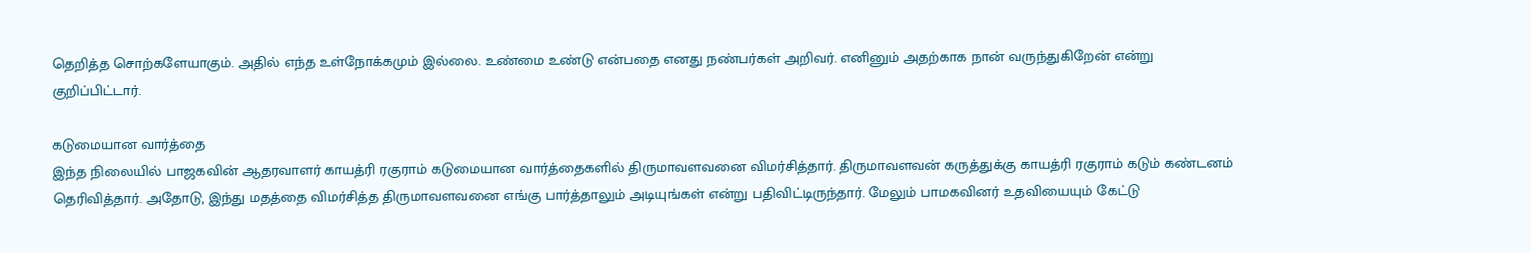தெறித்த சொற்களேயாகும். அதில் எந்த உள்நோக்கமும் இல்லை. உண்மை உண்டு என்பதை எனது நண்பர்கள் அறிவர். எனினும் அதற்காக நான் வருந்துகிறேன் என்று குறிப்பிட்டார்.

கடுமையான வார்த்தை
இந்த நிலையில் பாஜகவின் ஆதரவாளர் காயத்ரி ரகுராம் கடுமையான வார்த்தைகளில் திருமாவளவனை விமர்சித்தார். திருமாவளவன் கருத்துக்கு காயத்ரி ரகுராம் கடும் கண்டனம் தெரிவித்தார். அதோடு, இந்து மதத்தை விமர்சித்த திருமாவளவனை எங்கு பார்த்தாலும் அடியுங்கள் என்று பதிவிட்டிருந்தார். மேலும் பாமகவினர் உதவியையும் கேட்டு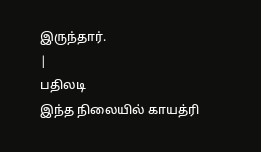இருந்தார்.
|
பதிலடி
இந்த நிலையில் காயத்ரி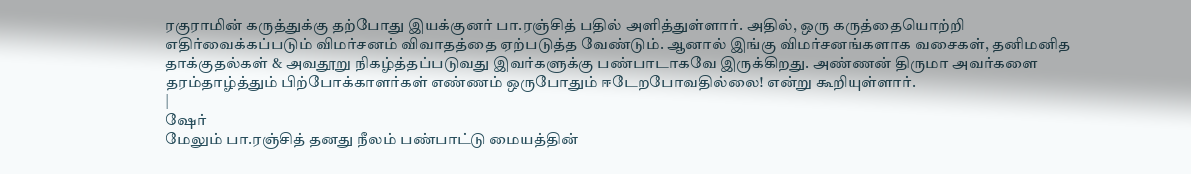ரகுராமின் கருத்துக்கு தற்போது இயக்குனர் பா.ரஞ்சித் பதில் அளித்துள்ளார். அதில், ஒரு கருத்தையொற்றி எதிர்வைக்கப்படும் விமர்சனம் விவாதத்தை ஏற்படுத்த வேண்டும். ஆனால் இங்கு விமர்சனங்களாக வசைகள், தனிமனித தாக்குதல்கள் & அவதூறு நிகழ்த்தப்படுவது இவர்களுக்கு பண்பாடாகவே இருக்கிறது. அண்ணன் திருமா அவர்களை தரம்தாழ்த்தும் பிற்போக்காளர்கள் எண்ணம் ஒருபோதும் ஈடேறபோவதில்லை! என்று கூறியுள்ளார்.
|
ஷேர்
மேலும் பா.ரஞ்சித் தனது நீலம் பண்பாட்டு மையத்தின்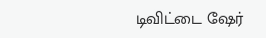டிவிட்டை ஷேர்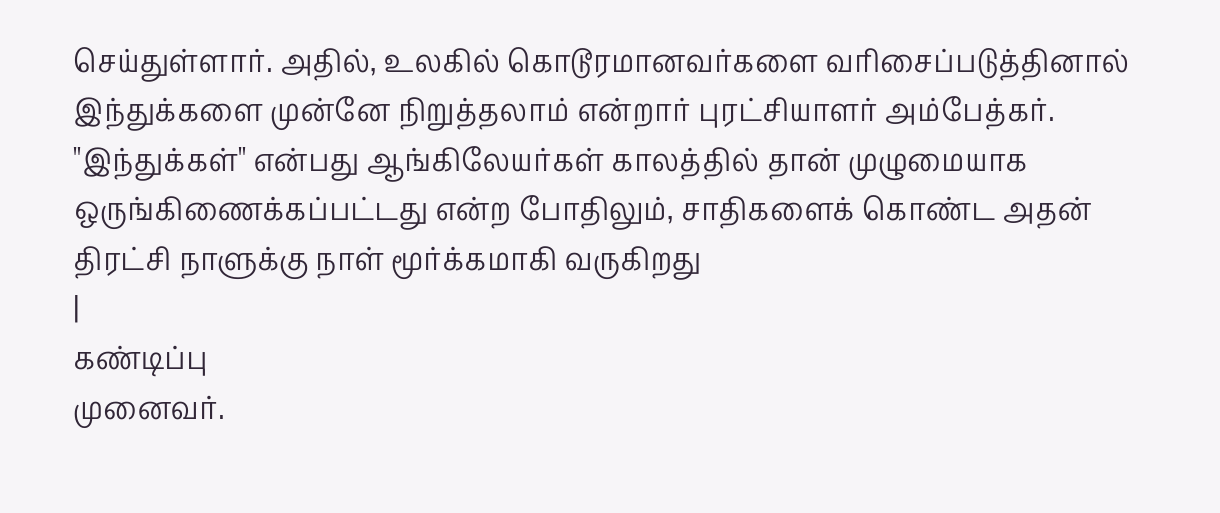செய்துள்ளார். அதில், உலகில் கொடூரமானவர்களை வரிசைப்படுத்தினால் இந்துக்களை முன்னே நிறுத்தலாம் என்றார் புரட்சியாளர் அம்பேத்கர். "இந்துக்கள்" என்பது ஆங்கிலேயர்கள் காலத்தில் தான் முழுமையாக ஒருங்கிணைக்கப்பட்டது என்ற போதிலும், சாதிகளைக் கொண்ட அதன் திரட்சி நாளுக்கு நாள் மூர்க்கமாகி வருகிறது
|
கண்டிப்பு
முனைவர்.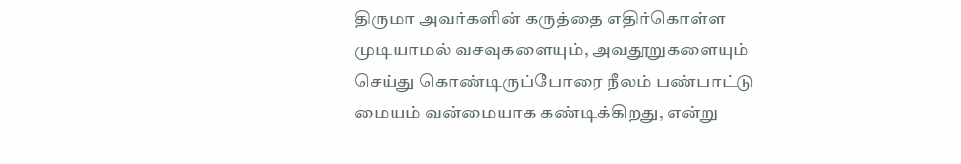திருமா அவர்களின் கருத்தை எதிர்கொள்ள முடியாமல் வசவுகளையும், அவதூறுகளையும் செய்து கொண்டிருப்போரை நீலம் பண்பாட்டு மையம் வன்மையாக கண்டிக்கிறது, என்று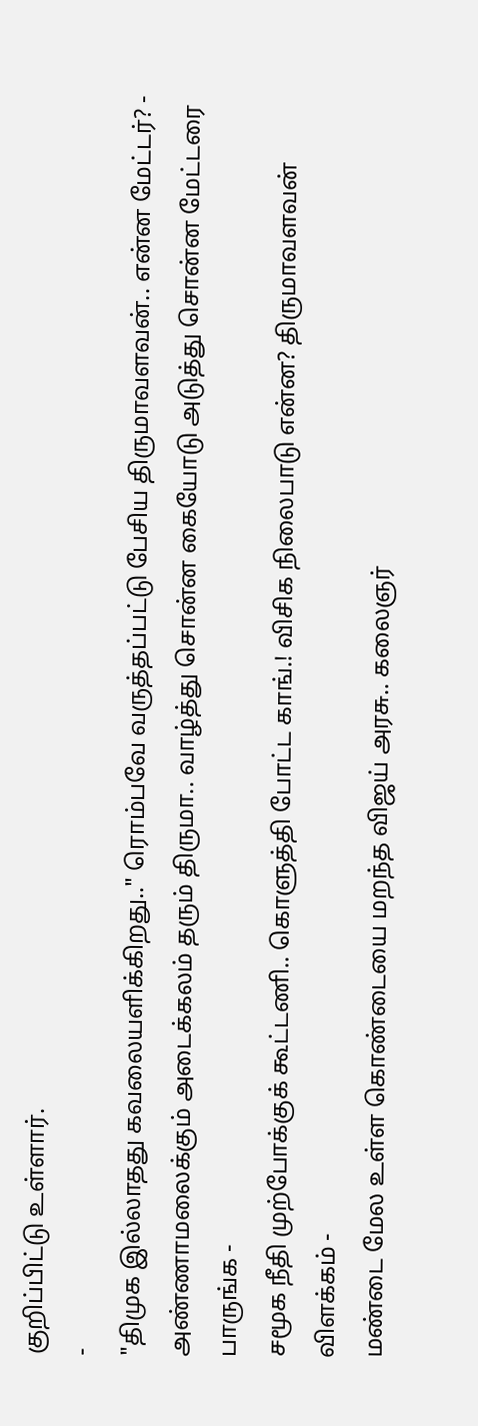குறிப்பிட்டு உள்ளார்.
-
"திமுக இல்லாதது கவலையளிக்கிறது.." ரொம்பவே வருத்தப்பட்டு பேசிய திருமாவளவன்.. என்ன மேட்டர்? -
அண்ணாமலைக்கும் அடைக்கலம் தரும் திருமா.. வாழ்த்து சொன்ன கையோடு அடுத்து சொன்ன மேட்டரை பாருங்க -
சமூக நீதி முற்போக்குக் கூட்டணி.. கொளுத்தி போட்ட காங்.! விசிக நிலைபாடு என்ன? திருமாவளவன் விளக்கம் -
மண்டை மேல உள்ள கொண்டையை மறந்த விஜய் அரசு.. கலைஞர்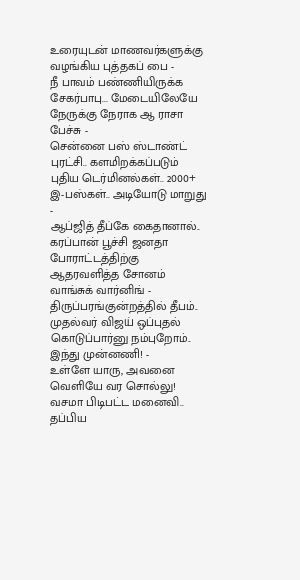உரையுடன் மாணவர்களுக்கு வழங்கிய புத்தகப் பை -
நீ பாவம் பண்ணியிருக்க சேகர்பாபு... மேடையிலேயே நேருக்கு நேராக ஆ ராசா பேச்சு -
சென்னை பஸ் ஸ்டாண்ட் புரட்சி.. களமிறக்கப்படும் புதிய டெர்மினல்கள்.. 2000+ இ-பஸ்கள்.. அடியோடு மாறுது -
ஆப்ஜித் தீப்கே கைதானால்.. கரப்பான் பூச்சி ஜனதா போராட்டத்திற்கு ஆதரவளித்த சோனம் வாங்சுக் வார்னிங் -
திருப்பரங்குன்றத்தில் தீபம்.. முதல்வர் விஜய் ஒப்புதல் கொடுப்பார்னு நம்புறோம்.. இந்து முன்னணி! -
உள்ளே யாரு, அவனை வெளியே வர சொல்லு! வசமா பிடிபட்ட மனைவி.. தப்பிய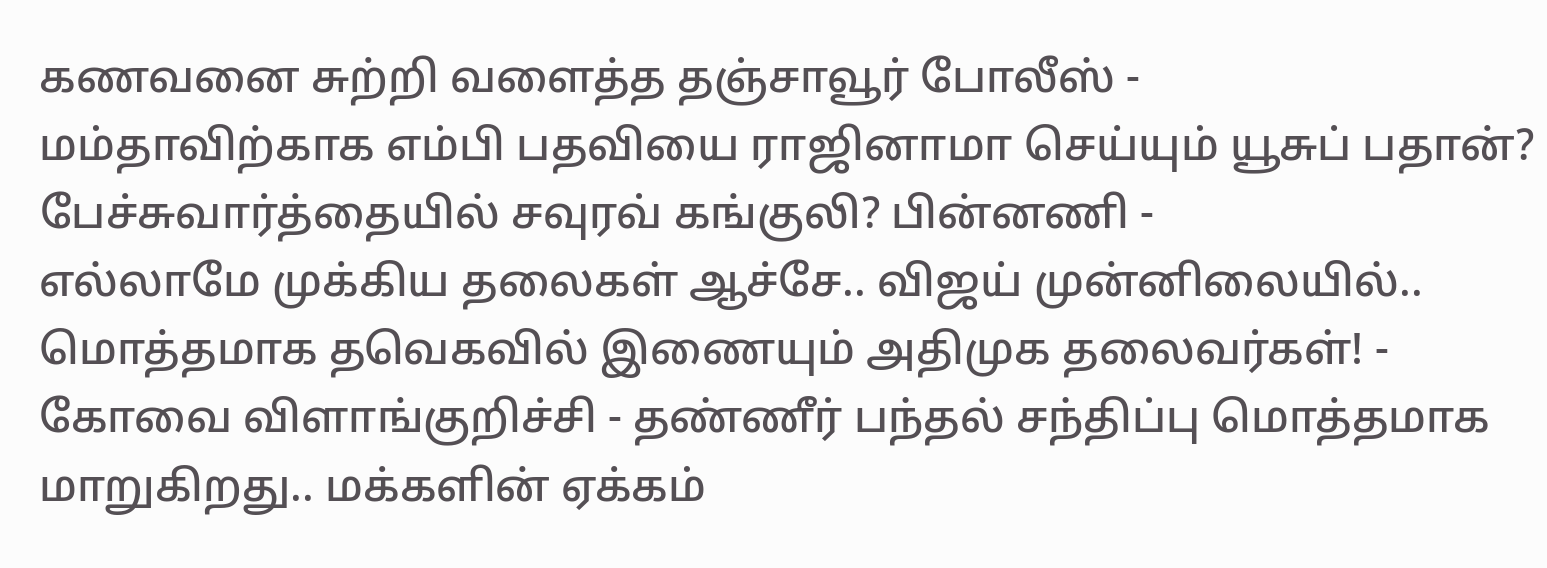கணவனை சுற்றி வளைத்த தஞ்சாவூர் போலீஸ் -
மம்தாவிற்காக எம்பி பதவியை ராஜினாமா செய்யும் யூசுப் பதான்? பேச்சுவார்த்தையில் சவுரவ் கங்குலி? பின்னணி -
எல்லாமே முக்கிய தலைகள் ஆச்சே.. விஜய் முன்னிலையில்.. மொத்தமாக தவெகவில் இணையும் அதிமுக தலைவர்கள்! -
கோவை விளாங்குறிச்சி - தண்ணீர் பந்தல் சந்திப்பு மொத்தமாக மாறுகிறது.. மக்களின் ஏக்கம்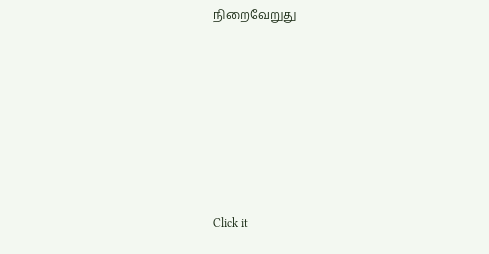நிறைவேறுது












Click it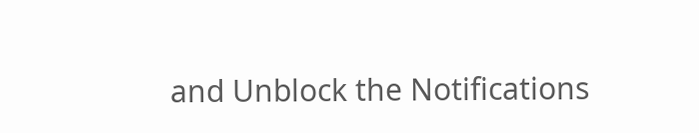and Unblock the Notifications